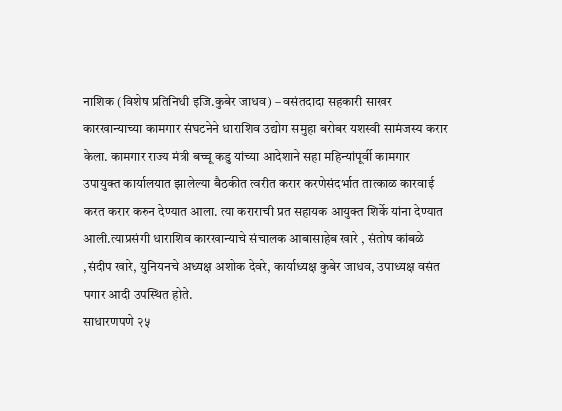नाशिक (विशेष प्रतिनिधी इजि.कुबेर जाधव) – वसंतदादा सहकारी साखर कारखान्याच्या कामगार संघटनेने धाराशिव उद्योग समुहा बरोबर यशस्वी सामंजस्य करार केला. कामगार राज्य मंत्री बच्चू कडु यांच्या आदेशाने सहा महिन्यांपूर्वी कामगार उपायुक्त कार्यालयात झालेल्या बैठकीत त्वरीत करार करणेसंदर्भात तात्काळ कारवाई करत करार करुन देण्यात आला. त्या कराराची प्रत सहायक आयुक्त शिर्के यांना देण्यात आली.त्याप्रसंगी धाराशिव कारखान्याचे संचालक आबासाहेब खारे , संतोष कांबळे ,संदीप खारे, युनियनचे अध्यक्ष अशोक देवरे, कार्याध्यक्ष कुबेर जाधव, उपाध्यक्ष वसंत पगार आदी उपस्थित होते.
साधारणपणे २५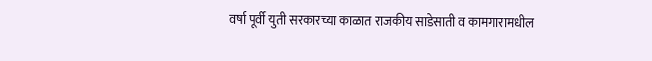वर्षा पूर्वी युती सरकारच्या काळात राजकीय साडेसाती व कामगारामधील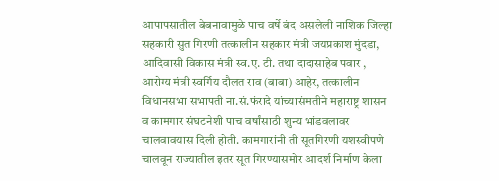आपापसातील बेबनावामुळे पाच वर्षे बंद असलेली नाशिक जिल्हा सहकारी सुत गिरणी तत्कालीन सहकार मंत्री जयप्रकाश मुंदडा, आदिवासी विकास मंत्री स्व.ए. टी. तथा दादासाहेब पवार , आरोग्य मंत्री स्वर्गिय दौलत राव (बाबा) आहेर, तत्कालीन विधानसभा सभापती ना.सं.फंरादे यांच्यासंमतीने महाराष्ट्र शासन व कामगार संघटनेशी पाच वर्षांसाठी शुन्य भांडवलावर चालवावयास दिली होती. कामगारांनी ती सूतगिरणी यशस्वीपणे चालवून राज्यातील इतर सूत गिरण्यासमोर आदर्श निर्माण केला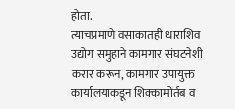होता.
त्याचप्रमाणे वसाकातही धाराशिव उद्योग समुहाने कामगार संघटनेशी करार करून, कामगार उपायुक्त कार्यालयाकडून शिक्कामोर्तब व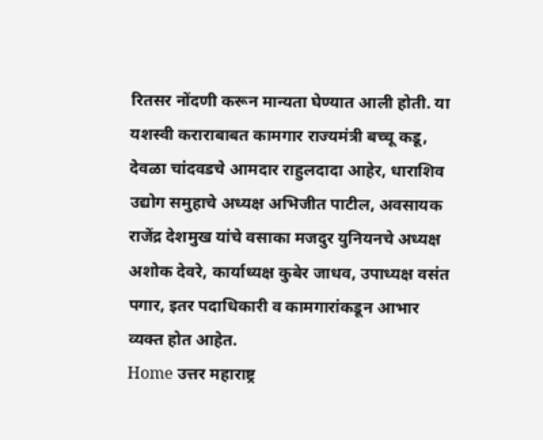रितसर नोंदणी करून मान्यता घेण्यात आली होती. या यशस्वी कराराबाबत कामगार राज्यमंत्री बच्चू कडू, देवळा चांदवडचे आमदार राहुलदादा आहेर, धाराशिव उद्योग समुहाचे अध्यक्ष अभिजीत पाटील, अवसायक राजेंद्र देशमुख यांचे वसाका मजदुर युनियनचे अध्यक्ष अशोक देवरे, कार्याध्यक्ष कुबेर जाधव, उपाध्यक्ष वसंत पगार, इतर पदाधिकारी व कामगारांकडून आभार व्यक्त होत आहेत.
Home उत्तर महाराष्ट्र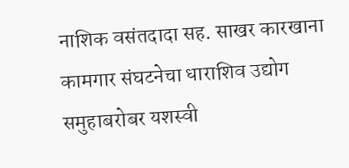नाशिक वसंतदादा सह. साखर कारखाना कामगार संघटनेचा धाराशिव उद्योग समुहाबरोबर यशस्वी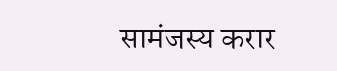सामंजस्य करार